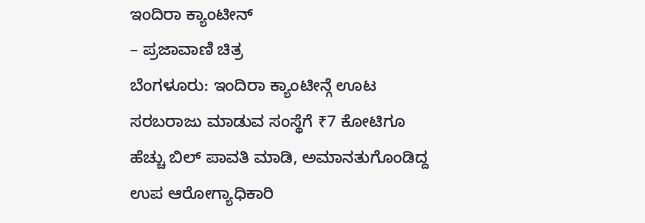ಇಂದಿರಾ ಕ್ಯಾಂಟೀನ್
– ಪ್ರಜಾವಾಣಿ ಚಿತ್ರ
ಬೆಂಗಳೂರು: ಇಂದಿರಾ ಕ್ಯಾಂಟೀನ್ಗೆ ಊಟ ಸರಬರಾಜು ಮಾಡುವ ಸಂಸ್ಥೆಗೆ ₹7 ಕೋಟಿಗೂ ಹೆಚ್ಚು ಬಿಲ್ ಪಾವತಿ ಮಾಡಿ, ಅಮಾನತುಗೊಂಡಿದ್ದ ಉಪ ಆರೋಗ್ಯಾಧಿಕಾರಿ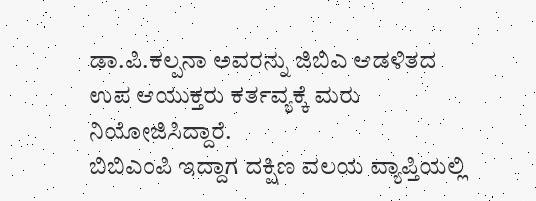ಡಾ.ಪಿ.ಕಲ್ಪನಾ ಅವರನ್ನು ಜಿಬಿಎ ಆಡಳಿತದ ಉಪ ಆಯುಕ್ತರು ಕರ್ತವ್ಯಕ್ಕೆ ಮರು ನಿಯೋಜಿಸಿದ್ದಾರೆ.
ಬಿಬಿಎಂಪಿ ಇದ್ದಾಗ ದಕ್ಷಿಣ ವಲಯ ವ್ಯಾಪ್ತಿಯಲ್ಲಿ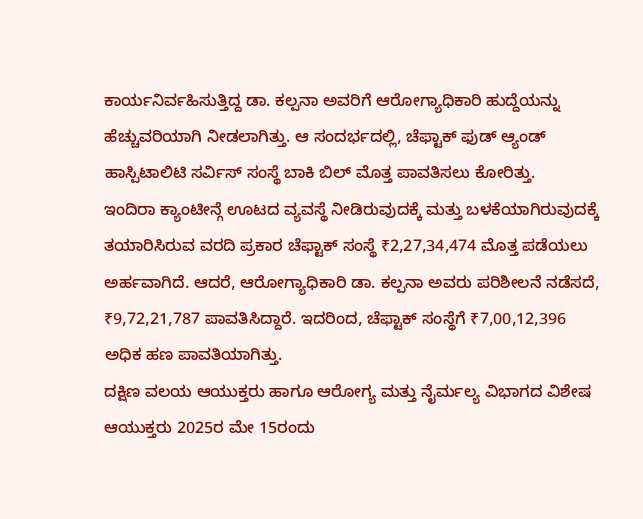ಕಾರ್ಯನಿರ್ವಹಿಸುತ್ತಿದ್ದ ಡಾ. ಕಲ್ಪನಾ ಅವರಿಗೆ ಆರೋಗ್ಯಾಧಿಕಾರಿ ಹುದ್ದೆಯನ್ನು ಹೆಚ್ಚುವರಿಯಾಗಿ ನೀಡಲಾಗಿತ್ತು. ಆ ಸಂದರ್ಭದಲ್ಲಿ, ಚೆಫ್ಟಾಕ್ ಫುಡ್ ಆ್ಯಂಡ್ ಹಾಸ್ಪಿಟಾಲಿಟಿ ಸರ್ವಿಸ್ ಸಂಸ್ಥೆ ಬಾಕಿ ಬಿಲ್ ಮೊತ್ತ ಪಾವತಿಸಲು ಕೋರಿತ್ತು.
ಇಂದಿರಾ ಕ್ಯಾಂಟೀನ್ಗೆ ಊಟದ ವ್ಯವಸ್ಥೆ ನೀಡಿರುವುದಕ್ಕೆ ಮತ್ತು ಬಳಕೆಯಾಗಿರುವುದಕ್ಕೆ ತಯಾರಿಸಿರುವ ವರದಿ ಪ್ರಕಾರ ಚೆಫ್ಟಾಕ್ ಸಂಸ್ಥೆ ₹2,27,34,474 ಮೊತ್ತ ಪಡೆಯಲು ಅರ್ಹವಾಗಿದೆ. ಆದರೆ, ಆರೋಗ್ಯಾಧಿಕಾರಿ ಡಾ. ಕಲ್ಪನಾ ಅವರು ಪರಿಶೀಲನೆ ನಡೆಸದೆ, ₹9,72,21,787 ಪಾವತಿಸಿದ್ದಾರೆ. ಇದರಿಂದ, ಚೆಫ್ಟಾಕ್ ಸಂಸ್ಥೆಗೆ ₹7,00,12,396 ಅಧಿಕ ಹಣ ಪಾವತಿಯಾಗಿತ್ತು.
ದಕ್ಷಿಣ ವಲಯ ಆಯುಕ್ತರು ಹಾಗೂ ಆರೋಗ್ಯ ಮತ್ತು ನೈರ್ಮಲ್ಯ ವಿಭಾಗದ ವಿಶೇಷ ಆಯುಕ್ತರು 2025ರ ಮೇ 15ರಂದು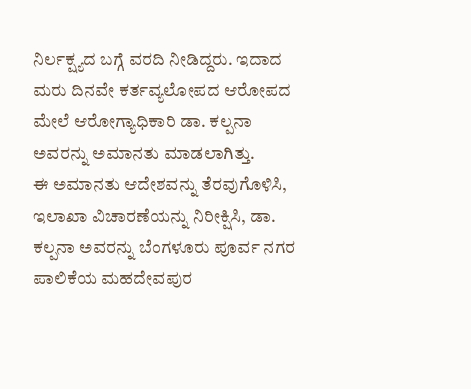ನಿರ್ಲಕ್ಷ್ಯದ ಬಗ್ಗೆ ವರದಿ ನೀಡಿದ್ದರು. ಇದಾದ ಮರು ದಿನವೇ ಕರ್ತವ್ಯಲೋಪದ ಆರೋಪದ ಮೇಲೆ ಆರೋಗ್ಯಾಧಿಕಾರಿ ಡಾ. ಕಲ್ಪನಾ ಅವರನ್ನು ಅಮಾನತು ಮಾಡಲಾಗಿತ್ತು.
ಈ ಅಮಾನತು ಆದೇಶವನ್ನು ತೆರವುಗೊಳಿಸಿ, ಇಲಾಖಾ ವಿಚಾರಣೆಯನ್ನು ನಿರೀಕ್ಷಿಸಿ, ಡಾ. ಕಲ್ಪನಾ ಅವರನ್ನು ಬೆಂಗಳೂರು ಪೂರ್ವ ನಗರ ಪಾಲಿಕೆಯ ಮಹದೇವಪುರ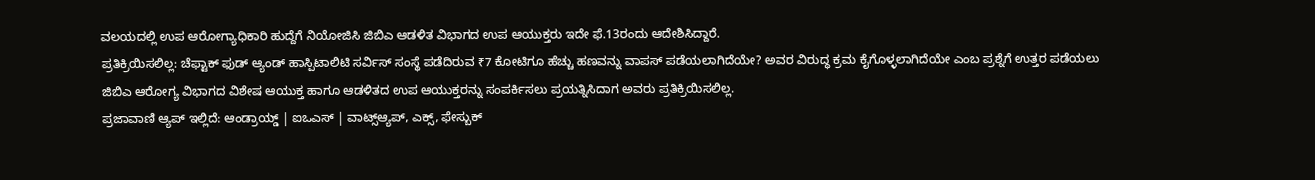ವಲಯದಲ್ಲಿ ಉಪ ಆರೋಗ್ಯಾಧಿಕಾರಿ ಹುದ್ದೆಗೆ ನಿಯೋಜಿಸಿ ಜಿಬಿಎ ಆಡಳಿತ ವಿಭಾಗದ ಉಪ ಆಯುಕ್ತರು ಇದೇ ಫೆ.13ರಂದು ಆದೇಶಿಸಿದ್ದಾರೆ.
ಪ್ರತಿಕ್ರಿಯಿಸಲಿಲ್ಲ: ಚೆಫ್ಟಾಕ್ ಫುಡ್ ಆ್ಯಂಡ್ ಹಾಸ್ಪಿಟಾಲಿಟಿ ಸರ್ವಿಸ್ ಸಂಸ್ಥೆ ಪಡೆದಿರುವ ₹7 ಕೋಟಿಗೂ ಹೆಚ್ಚು ಹಣವನ್ನು ವಾಪಸ್ ಪಡೆಯಲಾಗಿದೆಯೇ? ಅವರ ವಿರುದ್ಧ ಕ್ರಮ ಕೈಗೊಳ್ಳಲಾಗಿದೆಯೇ ಎಂಬ ಪ್ರಶ್ನೆಗೆ ಉತ್ತರ ಪಡೆಯಲು ಜಿಬಿಎ ಆರೋಗ್ಯ ವಿಭಾಗದ ವಿಶೇಷ ಆಯುಕ್ತ ಹಾಗೂ ಆಡಳಿತದ ಉಪ ಆಯುಕ್ತರನ್ನು ಸಂಪರ್ಕಿಸಲು ಪ್ರಯತ್ನಿಸಿದಾಗ ಅವರು ಪ್ರತಿಕ್ರಿಯಿಸಲಿಲ್ಲ.
ಪ್ರಜಾವಾಣಿ ಆ್ಯಪ್ ಇಲ್ಲಿದೆ: ಆಂಡ್ರಾಯ್ಡ್ | ಐಒಎಸ್ | ವಾಟ್ಸ್ಆ್ಯಪ್, ಎಕ್ಸ್, ಫೇಸ್ಬುಕ್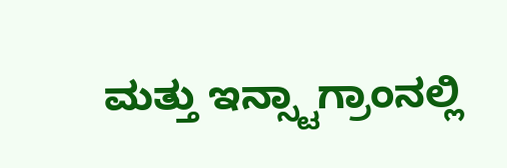ಮತ್ತು ಇನ್ಸ್ಟಾಗ್ರಾಂನಲ್ಲಿ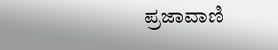ಪ್ರಜಾವಾಣಿ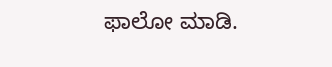ಫಾಲೋ ಮಾಡಿ.